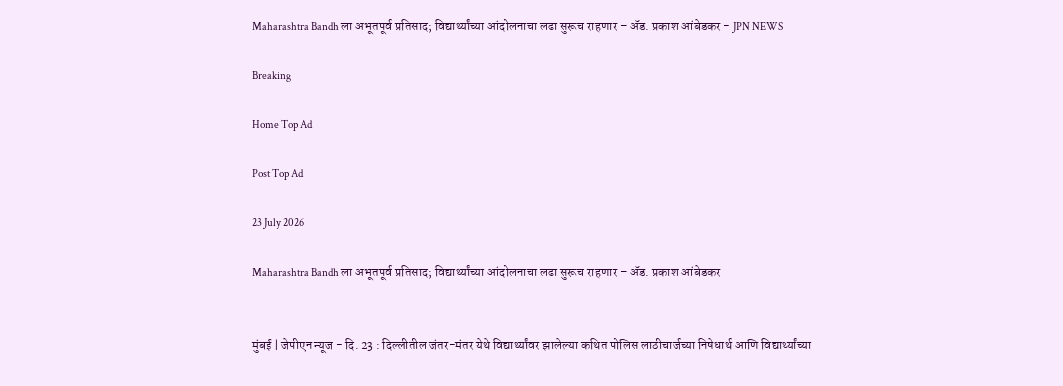Maharashtra Bandh ला अभूतपूर्व प्रतिसाद; विद्यार्थ्यांच्या आंदोलनाचा लढा सुरूच राहणार – ॲड. प्रकाश आंबेडकर - JPN NEWS

Breaking

Home Top Ad

Post Top Ad

23 July 2026

Maharashtra Bandh ला अभूतपूर्व प्रतिसाद; विद्यार्थ्यांच्या आंदोलनाचा लढा सुरूच राहणार – ॲड. प्रकाश आंबेडकर


मुंबई | जेपीएन न्यूज - दि. 23 : दिल्लीतील जंतर-मंतर येथे विद्यार्थ्यांवर झालेल्या कथित पोलिस लाठीचार्जच्या निषेधार्थ आणि विद्यार्थ्यांच्या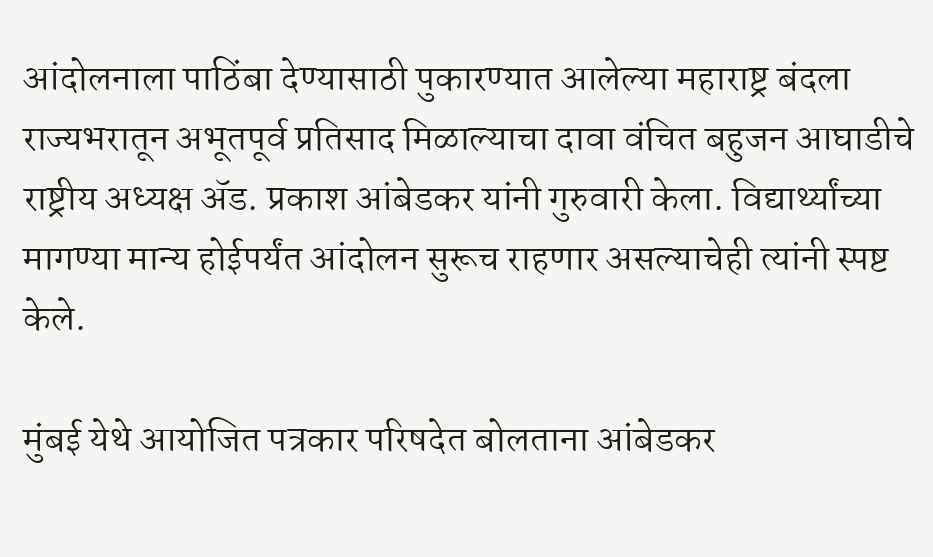आंदोलनाला पाठिंबा देण्यासाठी पुकारण्यात आलेल्या महाराष्ट्र बंदला राज्यभरातून अभूतपूर्व प्रतिसाद मिळाल्याचा दावा वंचित बहुजन आघाडीचे राष्ट्रीय अध्यक्ष ॲड. प्रकाश आंबेडकर यांनी गुरुवारी केला. विद्यार्थ्यांच्या मागण्या मान्य होईपर्यंत आंदोलन सुरूच राहणार असल्याचेही त्यांनी स्पष्ट केले.

मुंबई येथे आयोजित पत्रकार परिषदेत बोलताना आंबेडकर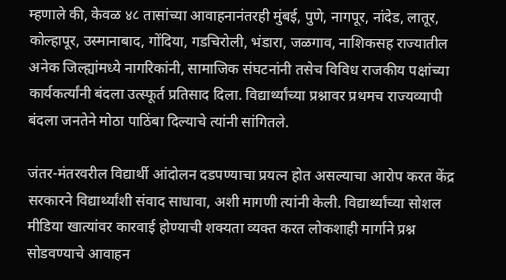म्हणाले की, केवळ ४८ तासांच्या आवाहनानंतरही मुंबई, पुणे, नागपूर, नांदेड, लातूर, कोल्हापूर, उस्मानाबाद, गोंदिया, गडचिरोली, भंडारा, जळगाव, नाशिकसह राज्यातील अनेक जिल्ह्यांमध्ये नागरिकांनी, सामाजिक संघटनांनी तसेच विविध राजकीय पक्षांच्या कार्यकर्त्यांनी बंदला उत्स्फूर्त प्रतिसाद दिला. विद्यार्थ्यांच्या प्रश्नावर प्रथमच राज्यव्यापी बंदला जनतेने मोठा पाठिंबा दिल्याचे त्यांनी सांगितले.

जंतर-मंतरवरील विद्यार्थी आंदोलन दडपण्याचा प्रयत्न होत असल्याचा आरोप करत केंद्र सरकारने विद्यार्थ्यांशी संवाद साधावा, अशी मागणी त्यांनी केली. विद्यार्थ्यांच्या सोशल मीडिया खात्यांवर कारवाई होण्याची शक्यता व्यक्त करत लोकशाही मार्गाने प्रश्न सोडवण्याचे आवाहन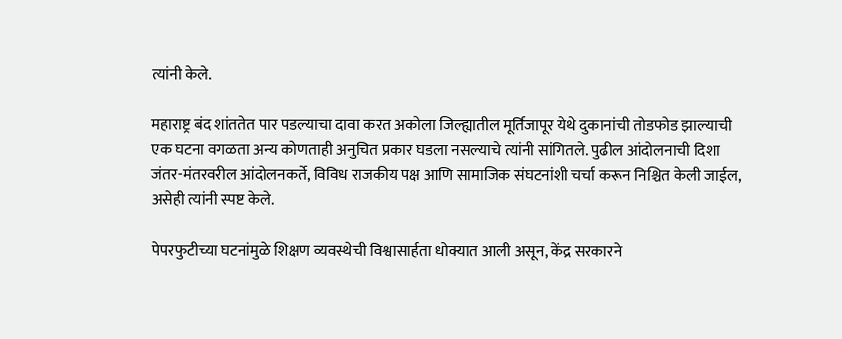त्यांनी केले.

महाराष्ट्र बंद शांततेत पार पडल्याचा दावा करत अकोला जिल्ह्यातील मूर्तिजापूर येथे दुकानांची तोडफोड झाल्याची एक घटना वगळता अन्य कोणताही अनुचित प्रकार घडला नसल्याचे त्यांनी सांगितले. पुढील आंदोलनाची दिशा जंतर-मंतरवरील आंदोलनकर्ते, विविध राजकीय पक्ष आणि सामाजिक संघटनांशी चर्चा करून निश्चित केली जाईल, असेही त्यांनी स्पष्ट केले.

पेपरफुटीच्या घटनांमुळे शिक्षण व्यवस्थेची विश्वासार्हता धोक्यात आली असून, केंद्र सरकारने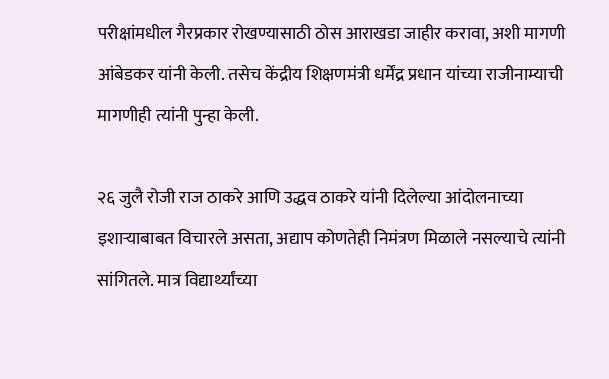परीक्षांमधील गैरप्रकार रोखण्यासाठी ठोस आराखडा जाहीर करावा, अशी मागणी आंबेडकर यांनी केली. तसेच केंद्रीय शिक्षणमंत्री धर्मेंद्र प्रधान यांच्या राजीनाम्याची मागणीही त्यांनी पुन्हा केली.

२६ जुलै रोजी राज ठाकरे आणि उद्धव ठाकरे यांनी दिलेल्या आंदोलनाच्या इशाऱ्याबाबत विचारले असता, अद्याप कोणतेही निमंत्रण मिळाले नसल्याचे त्यांनी सांगितले. मात्र विद्यार्थ्यांच्या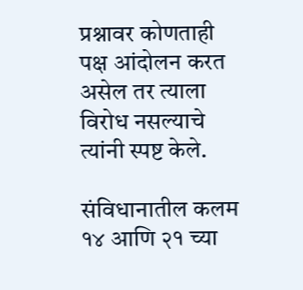प्रश्नावर कोणताही पक्ष आंदोलन करत असेल तर त्याला विरोध नसल्याचे त्यांनी स्पष्ट केले.

संविधानातील कलम १४ आणि २१ च्या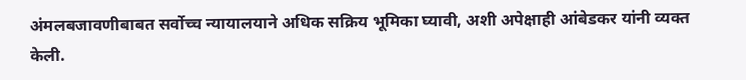अंमलबजावणीबाबत सर्वोच्च न्यायालयाने अधिक सक्रिय भूमिका घ्यावी, अशी अपेक्षाही आंबेडकर यांनी व्यक्त केली.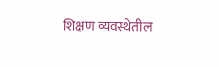शिक्षण व्यवस्थेतील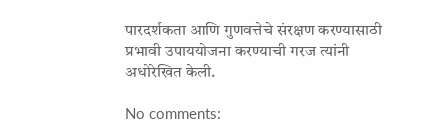पारदर्शकता आणि गुणवत्तेचे संरक्षण करण्यासाठी प्रभावी उपाययोजना करण्याची गरज त्यांनी अधोरेखित केली.

No comments: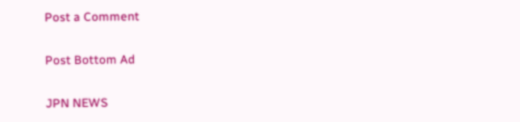Post a Comment

Post Bottom Ad

JPN NEWS